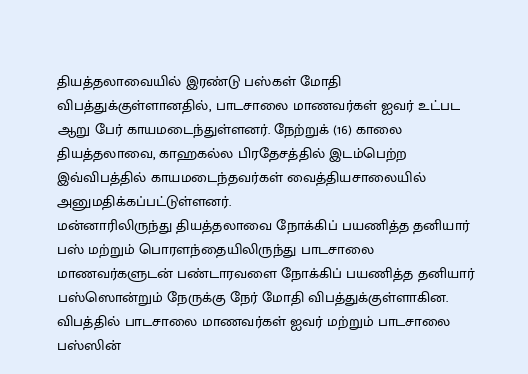தியத்தலாவையில் இரண்டு பஸ்கள் மோதி விபத்துக்குள்ளானதில், பாடசாலை மாணவர்கள் ஐவர் உட்பட ஆறு பேர் காயமடைந்துள்ளனர். நேற்றுக் (16) காலை தியத்தலாவை, காஹகல்ல பிரதேசத்தில் இடம்பெற்ற இவ்விபத்தில் காயமடைந்தவர்கள் வைத்தியசாலையில் அனுமதிக்கப்பட்டுள்ளனர்.
மன்னாரிலிருந்து தியத்தலாவை நோக்கிப் பயணித்த தனியார் பஸ் மற்றும் பொரளந்தையிலிருந்து பாடசாலை மாணவர்களுடன் பண்டாரவளை நோக்கிப் பயணித்த தனியார் பஸ்ஸொன்றும் நேருக்கு நேர் மோதி விபத்துக்குள்ளாகின.
விபத்தில் பாடசாலை மாணவர்கள் ஐவர் மற்றும் பாடசாலை பஸ்ஸின்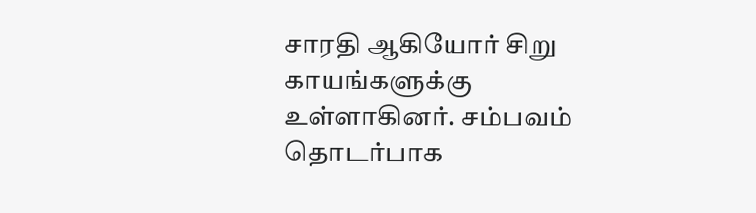சாரதி ஆகியோர் சிறு காயங்களுக்கு உள்ளாகினர். சம்பவம் தொடர்பாக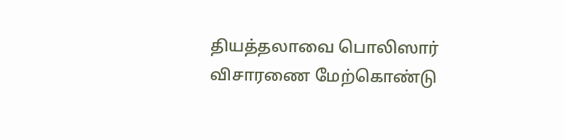தியத்தலாவை பொலிஸார் விசாரணை மேற்கொண்டு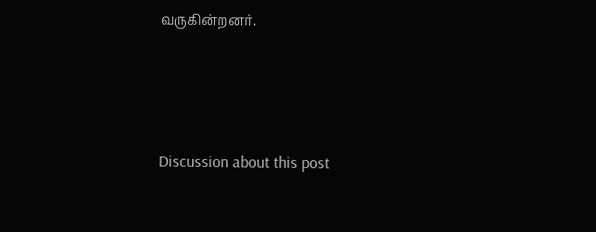வருகின்றனர்.




Discussion about this post